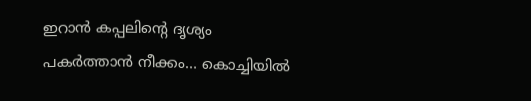ഇറാൻ കപ്പലിന്റെ ദൃശ്യം പകർത്താൻ നീക്കം… കൊച്ചിയിൽ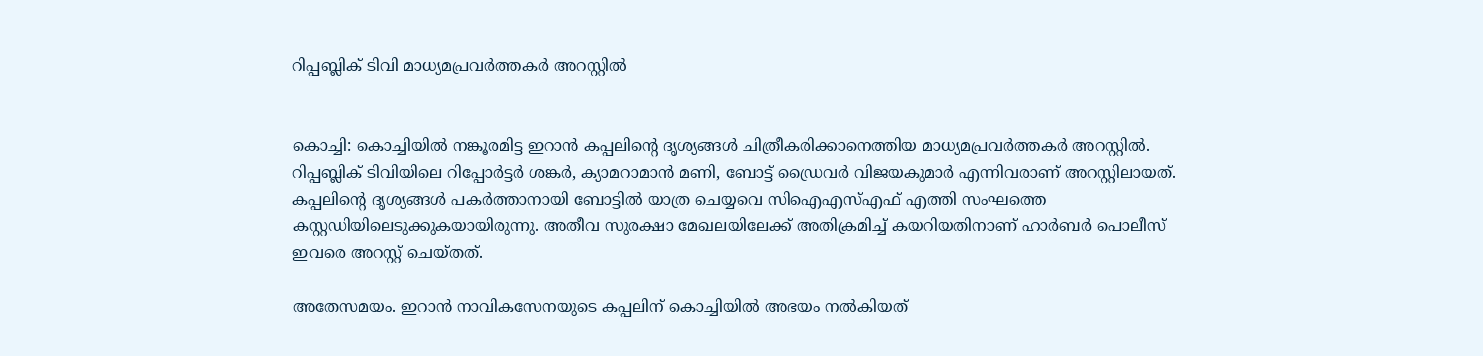റിപ്പബ്ലിക് ടിവി മാധ്യമപ്രവർത്തകർ അറസ്റ്റിൽ


കൊച്ചി: കൊച്ചിയില്‍ നങ്കൂരമിട്ട ഇറാന്‍ കപ്പലിന്റെ ദൃശ്യങ്ങള്‍ ചിത്രീകരിക്കാനെത്തിയ മാധ്യമപ്രവര്‍ത്തകര്‍ അറസ്റ്റില്‍. റിപ്പബ്ലിക് ടിവിയിലെ റിപ്പോര്‍ട്ടര്‍ ശങ്കര്‍, ക്യാമറാമാന്‍ മണി, ബോട്ട് ഡ്രൈവര്‍ വിജയകുമാര്‍ എന്നിവരാണ് അറസ്റ്റിലായത്. കപ്പലിന്റെ ദൃശ്യങ്ങള്‍ പകര്‍ത്താനായി ബോട്ടില്‍ യാത്ര ചെയ്യവെ സിഐഎസ്എഫ് എത്തി സംഘത്തെ കസ്റ്റഡിയിലെടുക്കുകയായിരുന്നു. അതീവ സുരക്ഷാ മേഖലയിലേക്ക് അതിക്രമിച്ച് കയറിയതിനാണ് ഹാര്‍ബര്‍ പൊലീസ് ഇവരെ അറസ്റ്റ് ചെയ്തത്.

അതേസമയം. ഇറാന്‍ നാവികസേനയുടെ കപ്പലിന് കൊച്ചിയില്‍ അഭയം നല്‍കിയത്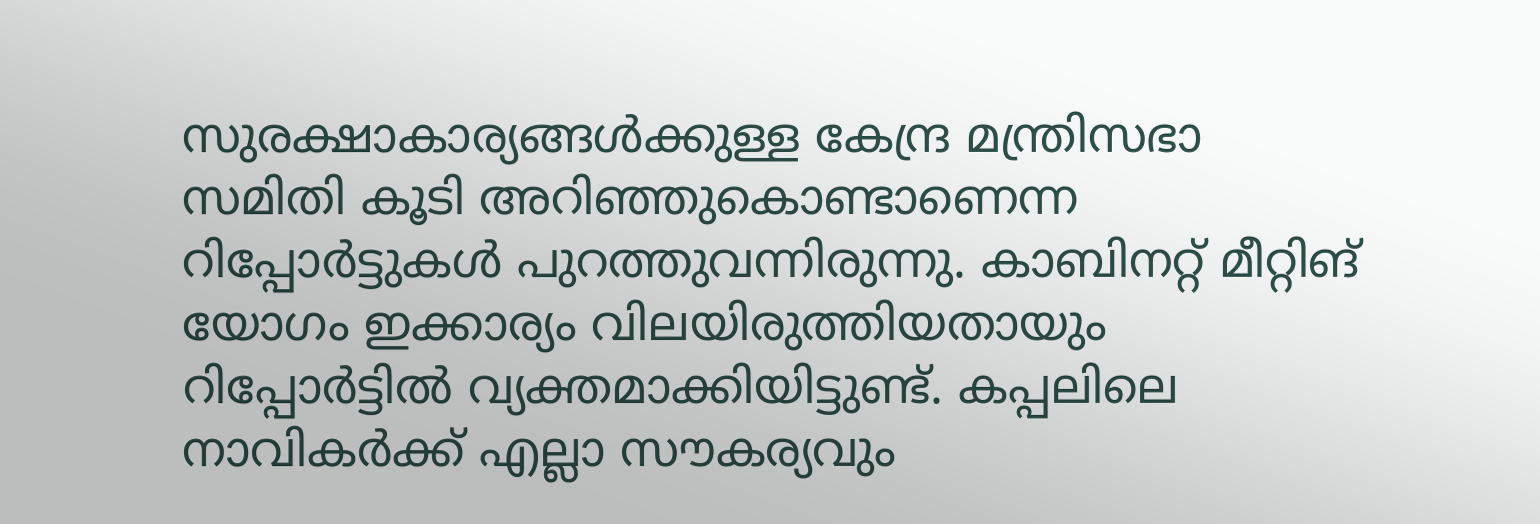സുരക്ഷാകാര്യങ്ങള്‍ക്കുള്ള കേന്ദ്ര മന്ത്രിസഭാ സമിതി കൂടി അറിഞ്ഞുകൊണ്ടാണെന്ന റിപ്പോര്‍ട്ടുകള്‍ പുറത്തുവന്നിരുന്നു. കാബിനറ്റ് മീറ്റിങ് യോഗം ഇക്കാര്യം വിലയിരുത്തിയതായും റിപ്പോര്‍ട്ടില്‍ വ്യക്തമാക്കിയിട്ടുണ്ട്. കപ്പലിലെ നാവികര്‍ക്ക് എല്ലാ സൗകര്യവും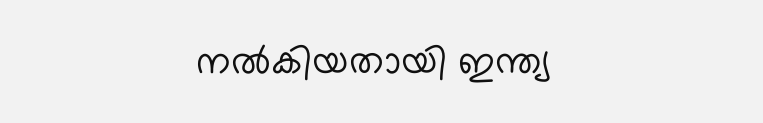നല്‍കിയതായി ഇന്ത്യ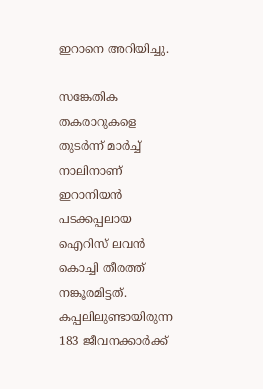ഇറാനെ അറിയിച്ചു.

സങ്കേതിക തകരാറുകളെ തുടര്‍ന്ന് മാര്‍ച്ച് നാലിനാണ് ഇറാനിയന്‍ പടക്കപ്പലായ ഐറിസ് ലവന്‍ കൊച്ചി തീരത്ത് നങ്കൂരമിട്ടത്. കപ്പലിലുണ്ടായിരുന്ന 183 ജീവനക്കാര്‍ക്ക്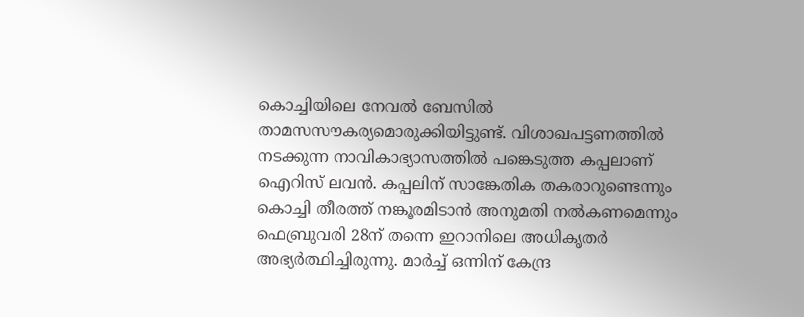കൊച്ചിയിലെ നേവല്‍ ബേസില്‍ താമസസൗകര്യമൊരുക്കിയിട്ടുണ്ട്. വിശാഖപട്ടണത്തില്‍ നടക്കുന്ന നാവികാഭ്യാസത്തില്‍ പങ്കെടുത്ത കപ്പലാണ് ഐറിസ് ലവന്‍. കപ്പലിന് സാങ്കേതിക തകരാറുണ്ടെന്നും കൊച്ചി തീരത്ത് നങ്കൂരമിടാന്‍ അനുമതി നല്‍കണമെന്നും ഫെബ്രുവരി 28ന് തന്നെ ഇറാനിലെ അധികൃതര്‍ അഭ്യര്‍ത്ഥിച്ചിരുന്നു. മാര്‍ച്ച് ഒന്നിന് കേന്ദ്ര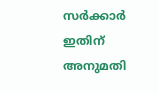സര്‍ക്കാര്‍ ഇതിന് അനുമതി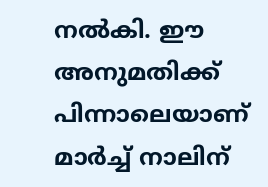നല്‍കി. ഈ അനുമതിക്ക് പിന്നാലെയാണ് മാര്‍ച്ച് നാലിന്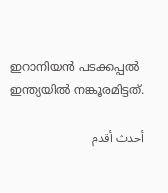ഇറാനിയന്‍ പടക്കപ്പല്‍ ഇന്ത്യയില്‍ നങ്കൂരമിട്ടത്.

أحدث أقدم